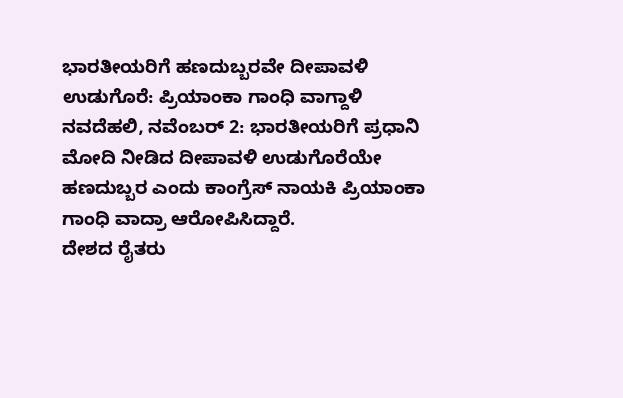ಭಾರತೀಯರಿಗೆ ಹಣದುಬ್ಬರವೇ ದೀಪಾವಳಿ ಉಡುಗೊರೆ: ಪ್ರಿಯಾಂಕಾ ಗಾಂಧಿ ವಾಗ್ದಾಳಿ
ನವದೆಹಲಿ, ನವೆಂಬರ್ 2: ಭಾರತೀಯರಿಗೆ ಪ್ರಧಾನಿ ಮೋದಿ ನೀಡಿದ ದೀಪಾವಳಿ ಉಡುಗೊರೆಯೇ ಹಣದುಬ್ಬರ ಎಂದು ಕಾಂಗ್ರೆಸ್ ನಾಯಕಿ ಪ್ರಿಯಾಂಕಾ ಗಾಂಧಿ ವಾದ್ರಾ ಆರೋಪಿಸಿದ್ದಾರೆ.
ದೇಶದ ರೈತರು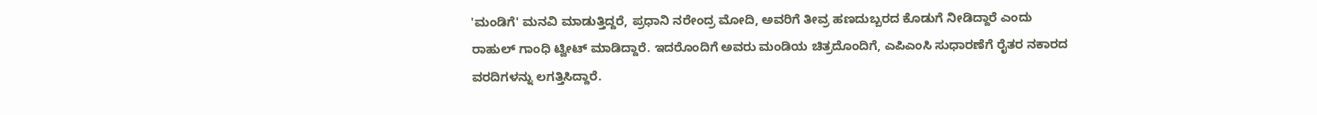'ಮಂಡಿಗೆ' ಮನವಿ ಮಾಡುತ್ತಿದ್ದರೆ, ಪ್ರಧಾನಿ ನರೇಂದ್ರ ಮೋದಿ, ಅವರಿಗೆ ತೀವ್ರ ಹಣದುಬ್ಬರದ ಕೊಡುಗೆ ನೀಡಿದ್ದಾರೆ ಎಂದು ರಾಹುಲ್ ಗಾಂಧಿ ಟ್ವೀಟ್ ಮಾಡಿದ್ದಾರೆ. ಇದರೊಂದಿಗೆ ಅವರು ಮಂಡಿಯ ಚಿತ್ರದೊಂದಿಗೆ, ಎಪಿಎಂಸಿ ಸುಧಾರಣೆಗೆ ರೈತರ ನಕಾರದ ವರದಿಗಳನ್ನು ಲಗತ್ತಿಸಿದ್ದಾರೆ.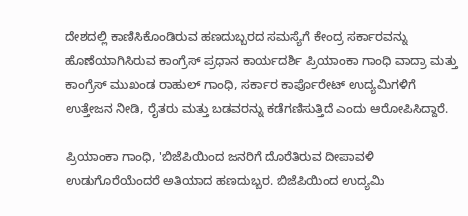ದೇಶದಲ್ಲಿ ಕಾಣಿಸಿಕೊಂಡಿರುವ ಹಣದುಬ್ಬರದ ಸಮಸ್ಯೆಗೆ ಕೇಂದ್ರ ಸರ್ಕಾರವನ್ನು ಹೊಣೆಯಾಗಿಸಿರುವ ಕಾಂಗ್ರೆಸ್ ಪ್ರಧಾನ ಕಾರ್ಯದರ್ಶಿ ಪ್ರಿಯಾಂಕಾ ಗಾಂಧಿ ವಾದ್ರಾ ಮತ್ತು ಕಾಂಗ್ರೆಸ್ ಮುಖಂಡ ರಾಹುಲ್ ಗಾಂಧಿ, ಸರ್ಕಾರ ಕಾರ್ಪೊರೇಟ್ ಉದ್ಯಮಿಗಳಿಗೆ ಉತ್ತೇಜನ ನೀಡಿ, ರೈತರು ಮತ್ತು ಬಡವರನ್ನು ಕಡೆಗಣಿಸುತ್ತಿದೆ ಎಂದು ಆರೋಪಿಸಿದ್ದಾರೆ.

ಪ್ರಿಯಾಂಕಾ ಗಾಂಧಿ, 'ಬಿಜೆಪಿಯಿಂದ ಜನರಿಗೆ ದೊರೆತಿರುವ ದೀಪಾವಳಿ ಉಡುಗೊರೆಯೆಂದರೆ ಅತಿಯಾದ ಹಣದುಬ್ಬರ. ಬಿಜೆಪಿಯಿಂದ ಉದ್ಯಮಿ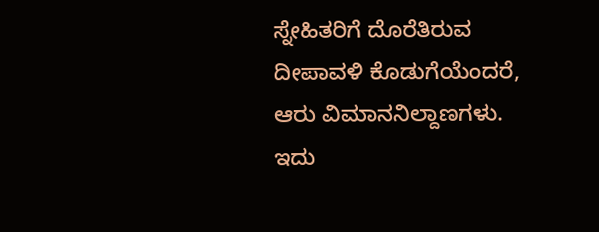ಸ್ನೇಹಿತರಿಗೆ ದೊರೆತಿರುವ ದೀಪಾವಳಿ ಕೊಡುಗೆಯೆಂದರೆ, ಆರು ವಿಮಾನನಿಲ್ದಾಣಗಳು. ಇದು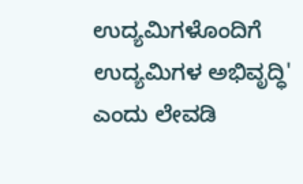ಉದ್ಯಮಿಗಳೊಂದಿಗೆ ಉದ್ಯಮಿಗಳ ಅಭಿವೃದ್ಧಿ' ಎಂದು ಲೇವಡಿ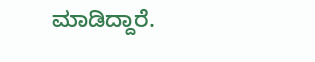ಮಾಡಿದ್ದಾರೆ.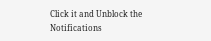Click it and Unblock the Notifications